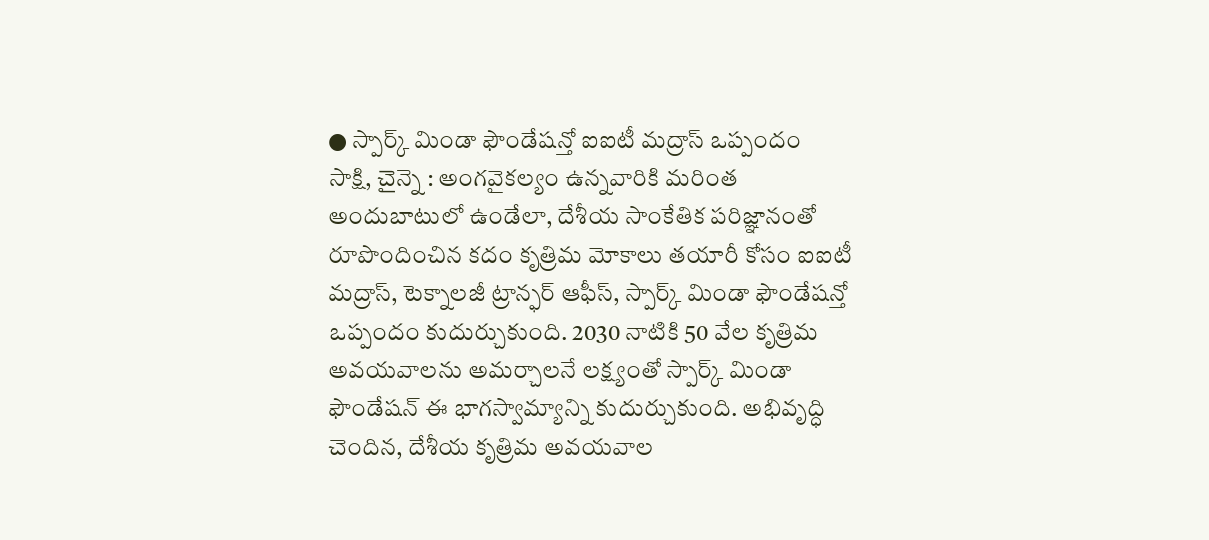● స్పార్క్ మిండా ఫౌండేషన్తో ఐఐటీ మద్రాస్ ఒప్పందం
సాక్షి, చైన్నె : అంగవైకల్యం ఉన్నవారికి మరింత అందుబాటులో ఉండేలా, దేశీయ సాంకేతిక పరిజ్ఞానంతో రూపొందించిన కదం కృత్రిమ మోకాలు తయారీ కోసం ఐఐటీ మద్రాస్, టెక్నాలజీ ట్రాన్ఫర్ ఆఫీస్, స్పార్క్ మిండా ఫౌండేషన్తో ఒప్పందం కుదుర్చుకుంది. 2030 నాటికి 50 వేల కృత్రిమ అవయవాలను అమర్చాలనే లక్ష్యంతో స్పార్క్ మిండా ఫౌండేషన్ ఈ భాగస్వామ్యాన్ని కుదుర్చుకుంది. అభివృద్ధి చెందిన, దేశీయ కృత్రిమ అవయవాల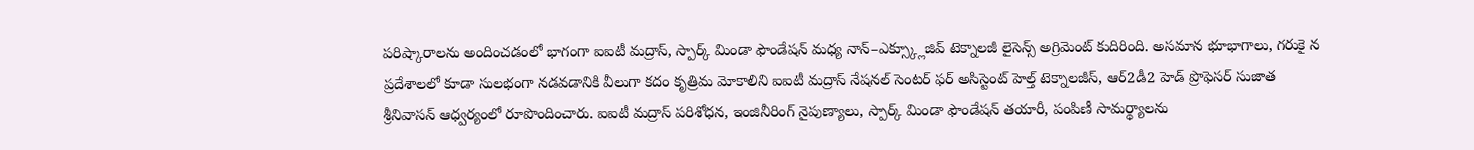పరిష్కారాలను అందించడంలో భాగంగా ఐఐటీ మద్రాస్, స్పార్క్ మిండా ఫౌండేషన్ మధ్య నాన్–ఎక్స్క్లూజివ్ టెక్నాలజీ లైసెన్స్ అగ్రిమెంట్ కుదిరింది. అసమాన భూభాగాలు, గరుకై న ప్రదేశాలలో కూడా సులభంగా నడవడానికి వీలుగా కదం కృత్రిమ మోకాలిని ఐఐటీ మద్రాస్ నేషనల్ సెంటర్ ఫర్ అసిస్టెంట్ హెల్త్ టెక్నాలజీస్, ఆర్2డీ2 హెడ్ ప్రొఫెసర్ సుజాత శ్రీనివాసన్ ఆధ్వర్యంలో రూపొందించారు. ఐఐటీ మద్రాస్ పరిశోధన, ఇంజినీరింగ్ నైపుణ్యాలు, స్పార్క్ మిండా ఫౌండేషన్ తయారీ, పంపిణీ సామర్థ్యాలను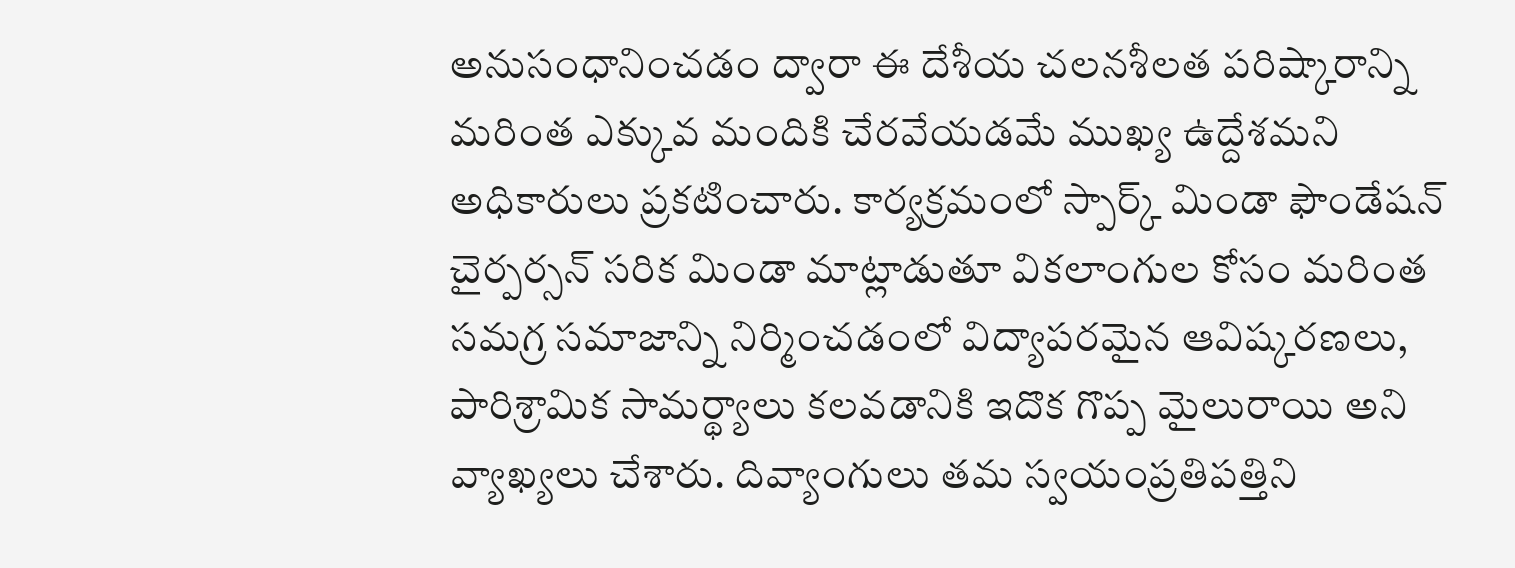అనుసంధానించడం ద్వారా ఈ దేశీయ చలనశీలత పరిష్కారాన్ని మరింత ఎక్కువ మందికి చేరవేయడమే ముఖ్య ఉద్దేశమని అధికారులు ప్రకటించారు. కార్యక్రమంలో స్పార్క్ మిండా ఫౌండేషన్ చైర్పర్సన్ సరిక మిండా మాట్లాడుతూ వికలాంగుల కోసం మరింత సమగ్ర సమాజాన్ని నిర్మించడంలో విద్యాపరమైన ఆవిష్కరణలు, పారిశ్రామిక సామర్థ్యాలు కలవడానికి ఇదొక గొప్ప మైలురాయి అని వ్యాఖ్యలు చేశారు. దివ్యాంగులు తమ స్వయంప్రతిపత్తిని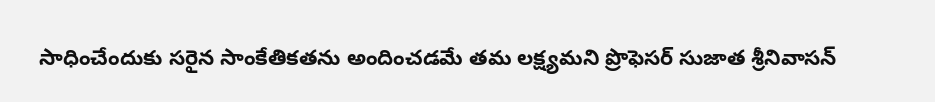సాధించేందుకు సరైన సాంకేతికతను అందించడమే తమ లక్ష్యమని ప్రొఫెసర్ సుజాత శ్రీనివాసన్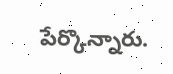పేర్కొన్నారు.